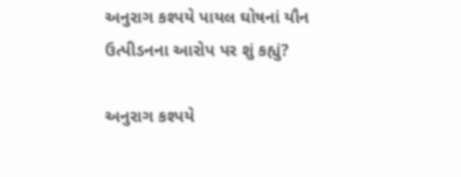અનુરાગ કશ્પયે પાયલ ઘોષનાં યૌન ઉત્પીડનના આરોપ પર શું કહ્યું?

અનુરાગ કશ્પયે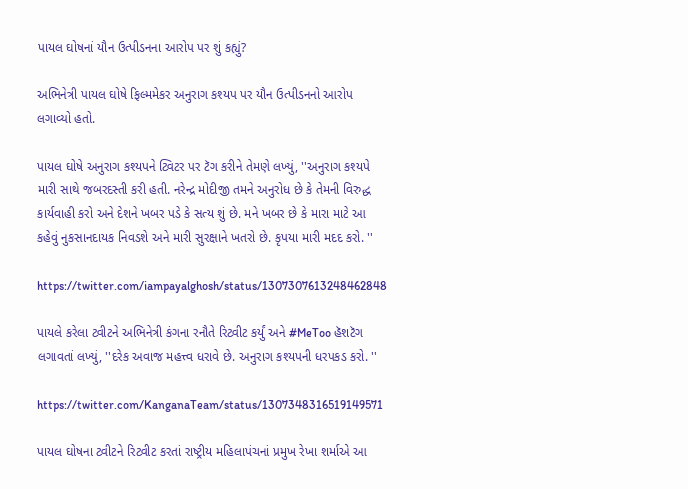પાયલ ઘોષનાં યૌન ઉત્પીડનના આરોપ પર શું કહ્યું?

અભિનેત્રી પાયલ ઘોષે ફિલ્મમેકર અનુરાગ કશ્યપ પર યૌન ઉત્પીડનનો આરોપ લગાવ્યો હતો.

પાયલ ઘોષે અનુરાગ કશ્યપને ટ્વિટર પર ટૅગ કરીને તેમણે લખ્યું, ''અનુરાગ કશ્યપે મારી સાથે જબરદસ્તી કરી હતી. નરેન્દ્ર મોદીજી તમને અનુરોધ છે કે તેમની વિરુદ્ધ કાર્યવાહી કરો અને દેશને ખબર પડે કે સત્ય શું છે. મને ખબર છે કે મારા માટે આ કહેવું નુકસાનદાયક નિવડશે અને મારી સુરક્ષાને ખતરો છે. કૃપયા મારી મદદ કરો. ''

https://twitter.com/iampayalghosh/status/1307307613248462848

પાયલે કરેલા ટ્વીટને અભિનેત્રી કંગના રનૌતે રિટ્વીટ કર્યું અને #MeToo હૅશટૅગ લગાવતાં લખ્યું, ''દરેક અવાજ મહત્ત્વ ધરાવે છે. અનુરાગ કશ્યપની ધરપકડ કરો. ''

https://twitter.com/KanganaTeam/status/1307348316519149571

પાયલ ઘોષના ટ્વીટને રિટ્વીટ કરતાં રાષ્ટ્રીય મહિલાપંચનાં પ્રમુખ રેખા શર્માએ આ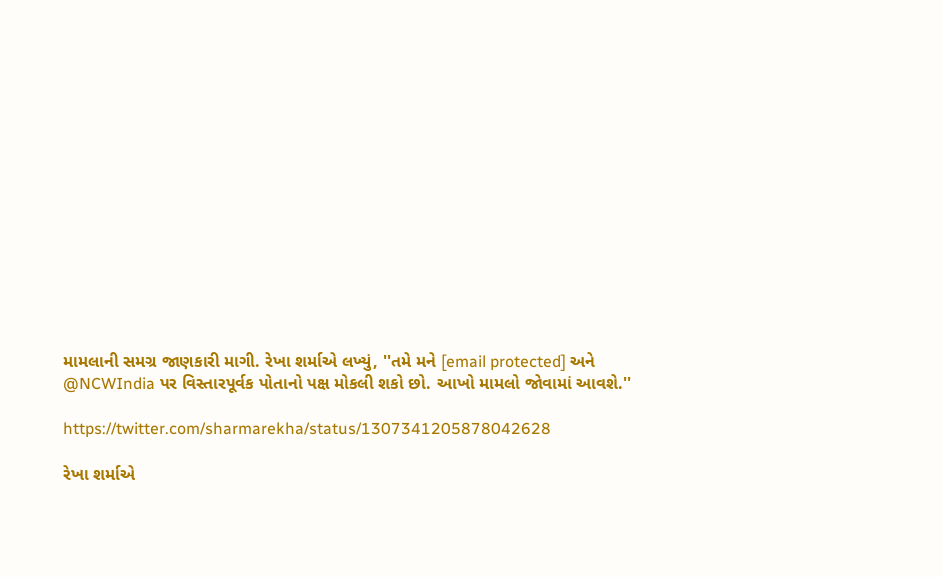મામલાની સમગ્ર જાણકારી માગી. રેખા શર્માએ લખ્યું, ''તમે મને [email protected] અને @NCWIndia પર વિસ્તારપૂર્વક પોતાનો પક્ષ મોકલી શકો છો. આખો મામલો જોવામાં આવશે.''

https://twitter.com/sharmarekha/status/1307341205878042628

રેખા શર્માએ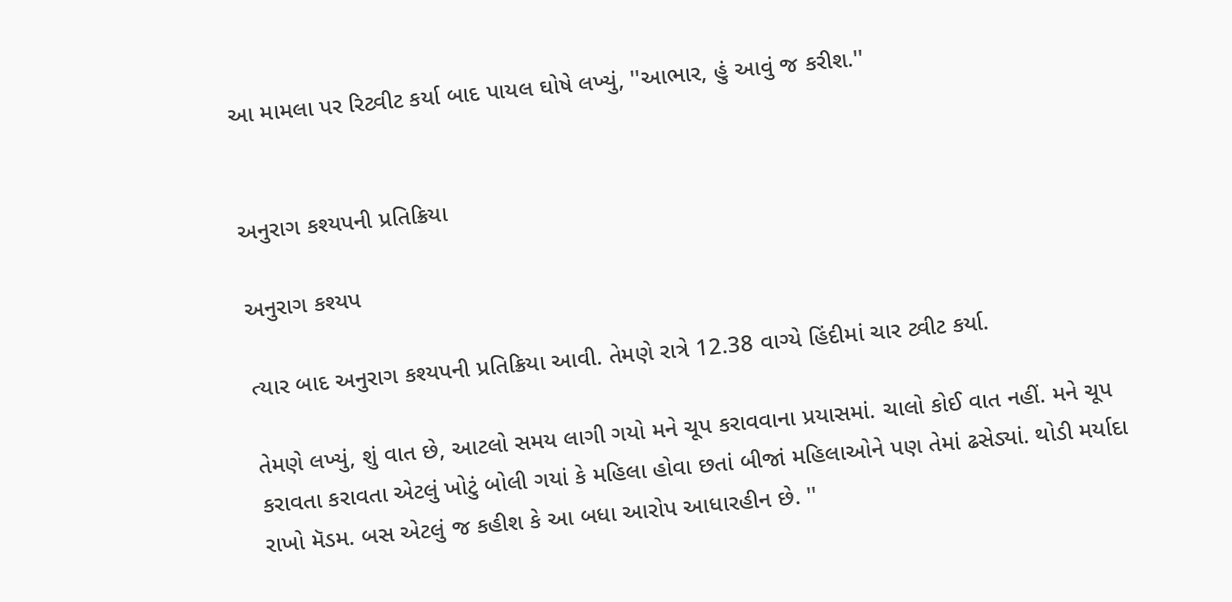આ મામલા પર રિટ્વીટ કર્યા બાદ પાયલ ઘોષે લખ્યું, ''આભાર, હું આવું જ કરીશ.''


અનુરાગ કશ્યપની પ્રતિક્રિયા

અનુરાગ કશ્યપ

ત્યાર બાદ અનુરાગ કશ્યપની પ્રતિક્રિયા આવી. તેમણે રાત્રે 12.38 વાગ્યે હિંદીમાં ચાર ટ્વીટ કર્યા.

તેમણે લખ્યું, શું વાત છે, આટલો સમય લાગી ગયો મને ચૂપ કરાવવાના પ્રયાસમાં. ચાલો કોઈ વાત નહીં. મને ચૂપ કરાવતા કરાવતા એટલું ખોટું બોલી ગયાં કે મહિલા હોવા છતાં બીજાં મહિલાઓને પણ તેમાં ઢસેડ્યાં. થોડી મર્યાદા રાખો મૅડમ. બસ એટલું જ કહીશ કે આ બધા આરોપ આધારહીન છે. ''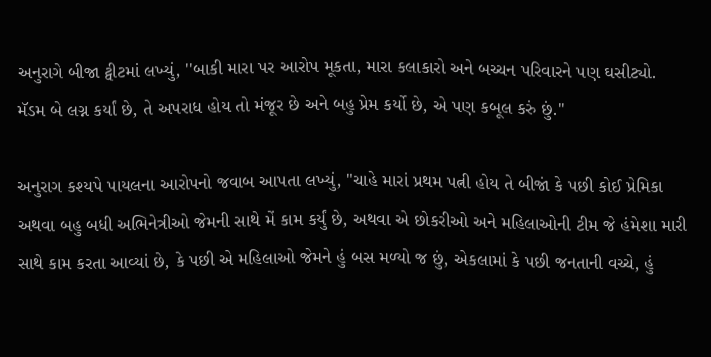અનુરાગે બીજા ટ્વીટમાં લખ્યું, ''બાકી મારા પર આરોપ મૂકતા, મારા કલાકારો અને બચ્ચન પરિવારને પણ ઘસીટ્યો. મૅડમ બે લગ્ન કર્યાં છે, તે અપરાધ હોય તો મંજૂર છે અને બહુ પ્રેમ કર્યો છે, એ પણ કબૂલ કરું છું.''

અનુરાગ કશ્યપે પાયલના આરોપનો જવાબ આપતા લખ્યું, "ચાહે મારાં પ્રથમ પત્ની હોય તે બીજાં કે પછી કોઈ પ્રેમિકા અથવા બહુ બધી અભિનેત્રીઓ જેમની સાથે મેં કામ કર્યું છે, અથવા એ છોકરીઓ અને મહિલાઓની ટીમ જે હંમેશા મારી સાથે કામ કરતા આવ્યાં છે, કે પછી એ મહિલાઓ જેમને હું બસ મળ્યો જ છું, એકલામાં કે પછી જનતાની વચ્ચે, હું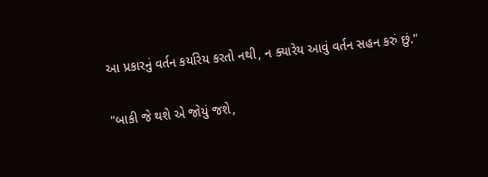આ પ્રકારનું વર્તન કર્યારેય કરતો નથી, ન ક્યારેય આવું વર્તન સહન કરું છું."

"બાકી જે થશે એ જોયું જશે,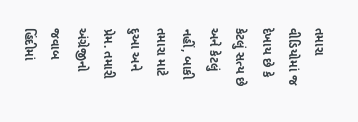તમારા વીડિયોમાં જ દેખાય છે કે કેટલું સત્ય છે અને કેટલું નહીં, બાકી તમારા માટે દુઆ અને પ્રેમ. તમારી અંગ્રેજીનો જવાબ હિંદીમાં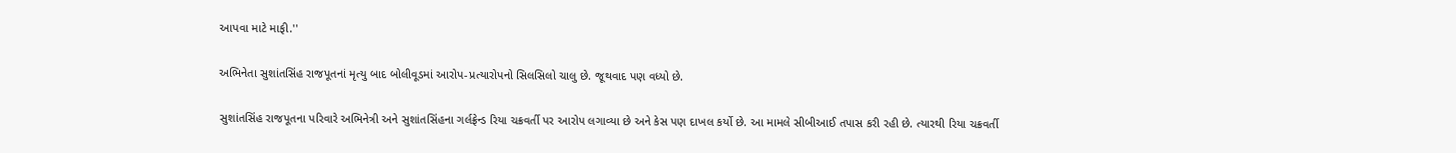આપવા માટે માફી.''

અભિનેતા સુશાંતસિંહ રાજપૂતનાં મૃત્યુ બાદ બોલીવૂડમાં આરોપ-પ્રત્યારોપનો સિલસિલો ચાલુ છે. જૂથવાદ પણ વધ્યો છે.

સુશાંતસિંહ રાજપૂતના પરિવારે અભિનેત્રી અને સુશાંતસિંહના ગર્લફ્રેન્ડ રિયા ચક્રવર્તી પર આરોપ લગાવ્યા છે અને કેસ પણ દાખલ કર્યો છે. આ મામલે સીબીઆઈ તપાસ કરી રહી છે. ત્યારથી રિયા ચક્રવર્તી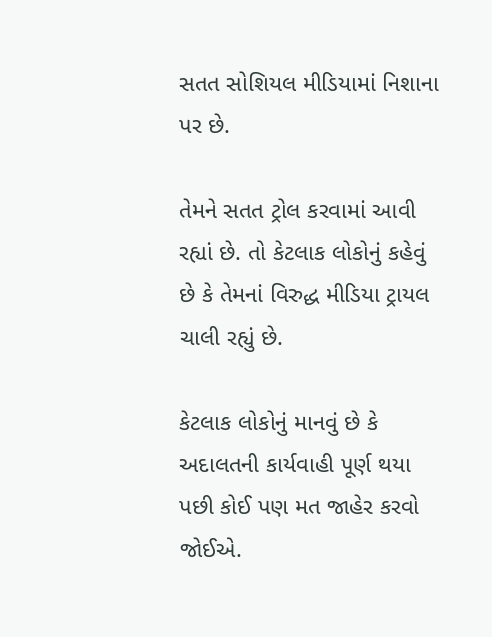સતત સોશિયલ મીડિયામાં નિશાના પર છે.

તેમને સતત ટ્રોલ કરવામાં આવી રહ્યાં છે. તો કેટલાક લોકોનું કહેવું છે કે તેમનાં વિરુદ્ધ મીડિયા ટ્રાયલ ચાલી રહ્યું છે.

કેટલાક લોકોનું માનવું છે કે અદાલતની કાર્યવાહી પૂર્ણ થયા પછી કોઈ પણ મત જાહેર કરવો જોઈએ.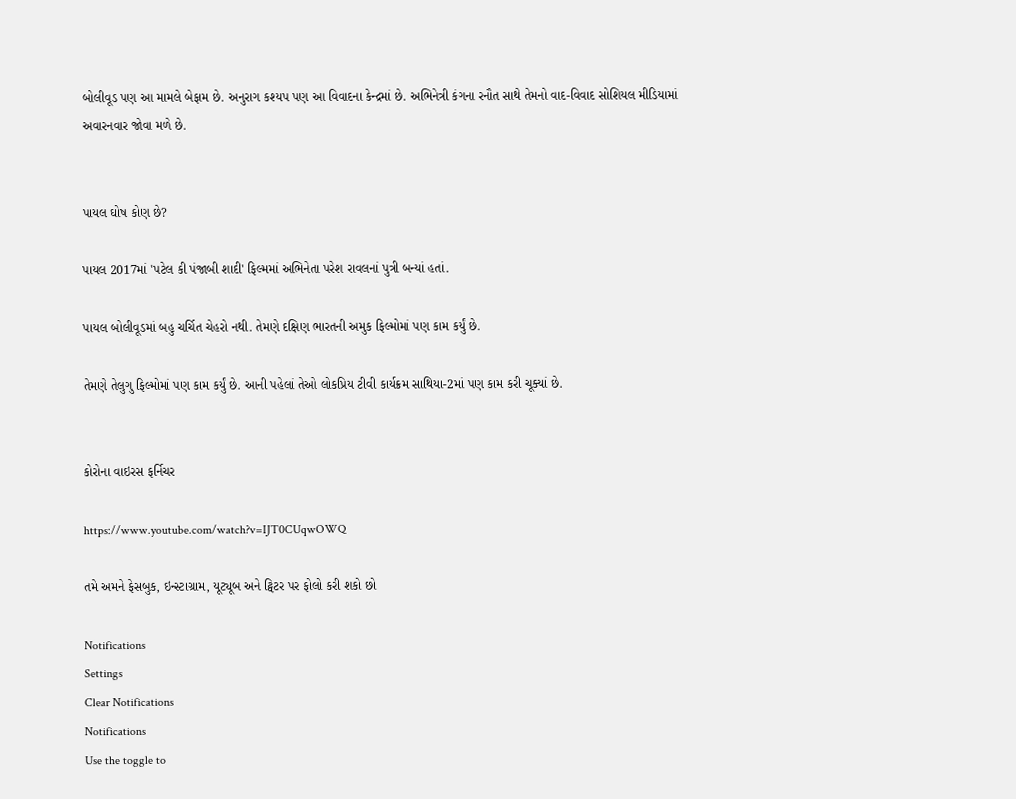બોલીવૂડ પણ આ મામલે બેફામ છે. અનુરાગ કશ્યપ પણ આ વિવાદના કેન્દ્રમાં છે. અભિનેત્રી કંગના રનૌત સાથે તેમનો વાદ-વિવાદ સોશિયલ મીડિયામાં અવારનવાર જોવા મળે છે.


પાયલ ઘોષ કોણ છે?

પાયલ 2017માં 'પટેલ કી પંજાબી શાદી' ફિલ્મમાં અભિનેતા પરેશ રાવલનાં પુત્રી બન્યાં હતાં.

પાયલ બોલીવૂડમાં બહુ ચર્ચિત ચેહરો નથી. તેમણે દક્ષિણ ભારતની અમુક ફિલ્મોમાં પણ કામ કર્યું છે.

તેમણે તેલુગુ ફિલ્મોમાં પણ કામ કર્યું છે. આની પહેલાં તેઓ લોકપ્રિય ટીવી કાર્યક્રમ સાથિયા-2માં પણ કામ કરી ચૂક્યાં છે.


કોરોના વાઇરસ ફર્નિચર

https://www.youtube.com/watch?v=IJT0CUqwOWQ

તમે અમને ફેસબુક, ઇન્સ્ટાગ્રામ, યૂટ્યૂબ અને ટ્વિટર પર ફોલો કરી શકો છો

Notifications
Settings
Clear Notifications
Notifications
Use the toggle to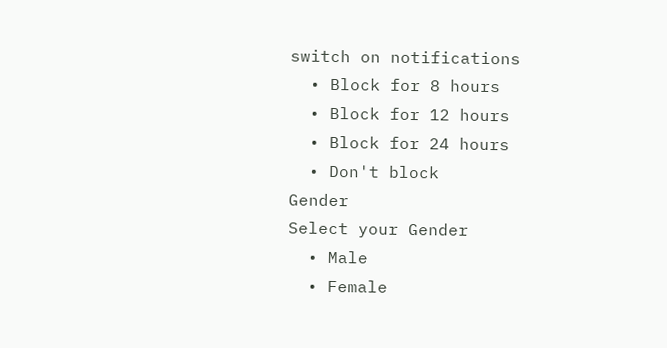switch on notifications
  • Block for 8 hours
  • Block for 12 hours
  • Block for 24 hours
  • Don't block
Gender
Select your Gender
  • Male
  • Female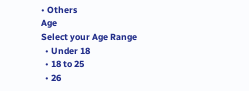• Others
Age
Select your Age Range
  • Under 18
  • 18 to 25
  • 26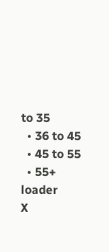to 35
  • 36 to 45
  • 45 to 55
  • 55+
loader
X